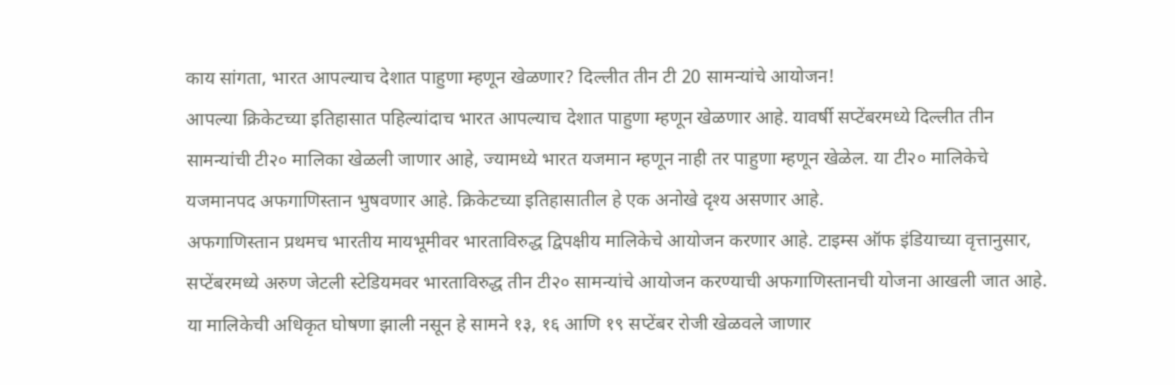काय सांगता, भारत आपल्याच देशात पाहुणा म्हणून खेळणार? दिल्लीत तीन टी 20 सामन्यांचे आयोजन!
आपल्या क्रिकेटच्या इतिहासात पहिल्यांदाच भारत आपल्याच देशात पाहुणा म्हणून खेळणार आहे. यावर्षी सप्टेंबरमध्ये दिल्लीत तीन सामन्यांची टी२० मालिका खेळली जाणार आहे, ज्यामध्ये भारत यजमान म्हणून नाही तर पाहुणा म्हणून खेळेल. या टी२० मालिकेचे यजमानपद अफगाणिस्तान भुषवणार आहे. क्रिकेटच्या इतिहासातील हे एक अनोखे दृश्य असणार आहे.
अफगाणिस्तान प्रथमच भारतीय मायभूमीवर भारताविरुद्ध द्विपक्षीय मालिकेचे आयोजन करणार आहे. टाइम्स ऑफ इंडियाच्या वृत्तानुसार, सप्टेंबरमध्ये अरुण जेटली स्टेडियमवर भारताविरुद्ध तीन टी२० सामन्यांचे आयोजन करण्याची अफगाणिस्तानची योजना आखली जात आहे. या मालिकेची अधिकृत घोषणा झाली नसून हे सामने १३, १६ आणि १९ सप्टेंबर रोजी खेळवले जाणार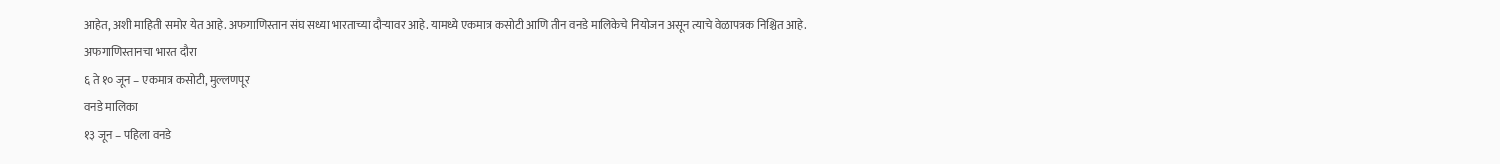आहेत, अशी माहिती समोर येत आहे. अफगाणिस्तान संघ सध्या भारताच्या दौऱ्यावर आहे. यामध्ये एकमात्र कसोटी आणि तीन वनडे मालिकेचे नियोजन असून त्याचे वेळापत्रक निश्चित आहे.
अफगाणिस्तानचा भारत दौरा
६ ते १० जून – एकमात्र कसोटी, मुल्लणपूर
वनडे मालिका
१३ जून – पहिला वनडे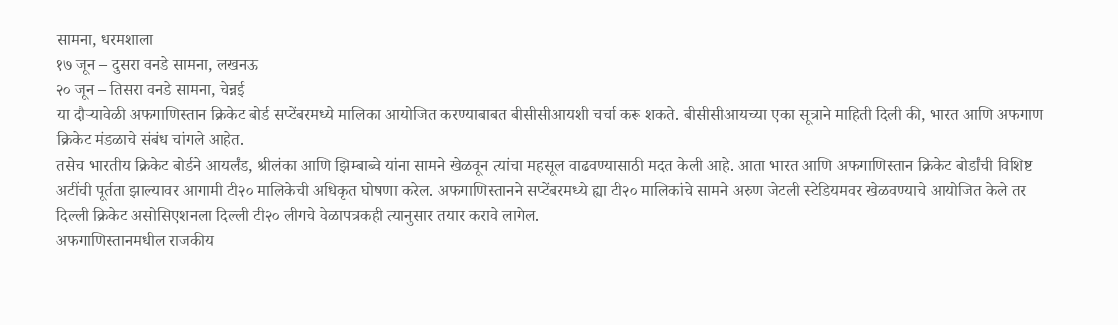सामना, धरमशाला
१७ जून – दुसरा वनडे सामना, लखनऊ
२० जून – तिसरा वनडे सामना, चेन्नई
या दौऱ्यावेळी अफगाणिस्तान क्रिकेट बोर्ड सप्टेंबरमध्ये मालिका आयोजित करण्याबाबत बीसीसीआयशी चर्चा करू शकते. बीसीसीआयच्या एका सूत्राने माहिती दिली की, भारत आणि अफगाण क्रिकेट मंडळाचे संबंध चांगले आहेत.
तसेच भारतीय क्रिकेट बोर्डने आयर्लंड, श्रीलंका आणि झिम्बाब्वे यांना सामने खेळवून त्यांचा महसूल वाढवण्यासाठी मदत केली आहे. आता भारत आणि अफगाणिस्तान क्रिकेट बोर्डांची विशिष्ट अटींची पूर्तता झाल्यावर आगामी टी२० मालिकेची अधिकृत घोषणा करेल. अफगाणिस्तानने सप्टेंबरमध्ये ह्या टी२० मालिकांचे सामने अरुण जेटली स्टेडियमवर खेळवण्याचे आयोजित केले तर दिल्ली क्रिकेट असोसिएशनला दिल्ली टी२० लीगचे वेळापत्रकही त्यानुसार तयार करावे लागेल.
अफगाणिस्तानमधील राजकीय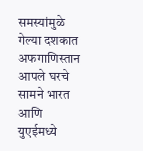समस्यांमुळे गेल्या दशकात अफगाणिस्तान आपले घरचे सामने भारत आणि युएईमध्ये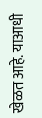खेळत आहे. याआधी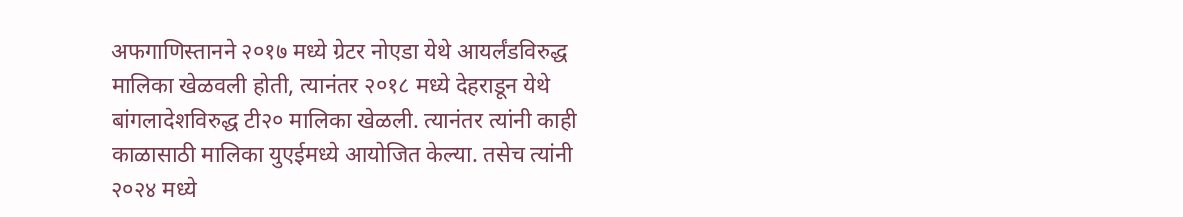अफगाणिस्तानने २०१७ मध्ये ग्रेटर नोएडा येथे आयर्लंडविरुद्ध मालिका खेळवली होती, त्यानंतर २०१८ मध्ये देहराडून येथे बांगलादेशविरुद्ध टी२० मालिका खेळली. त्यानंतर त्यांनी काही काळासाठी मालिका युएईमध्ये आयोजित केल्या. तसेच त्यांनी २०२४ मध्ये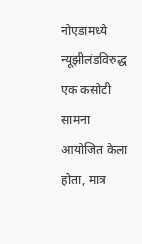नोएडामध्ये न्यूझीलंडविरुद्ध एक कसोटी सामना आयोजित केला होता, मात्र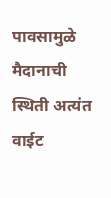पावसामुळे मैदानाची स्थिती अत्यंत वाईट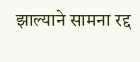झाल्याने सामना रद्द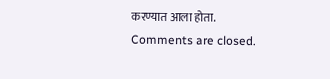करण्यात आला होता.
Comments are closed.